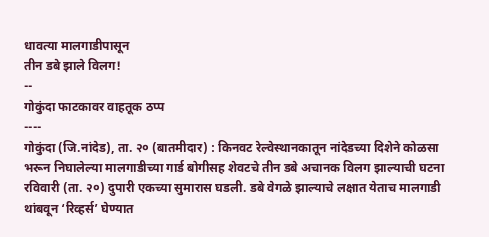धावत्या मालगाडीपासून
तीन डबे झाले विलग!
--
गोकुंदा फाटकावर वाहतूक ठप्प
----
गोकुंदा (जि.नांदेड), ता. २० (बातमीदार) : किनवट रेल्वेस्थानकातून नांदेडच्या दिशेने कोळसा भरून निघालेल्या मालगाडीच्या गार्ड बोगीसह शेवटचे तीन डबे अचानक विलग झाल्याची घटना रविवारी (ता. २०) दुपारी एकच्या सुमारास घडली. डबे वेगळे झाल्याचे लक्षात येताच मालगाडी थांबवून ‘रिव्हर्स’ घेण्यात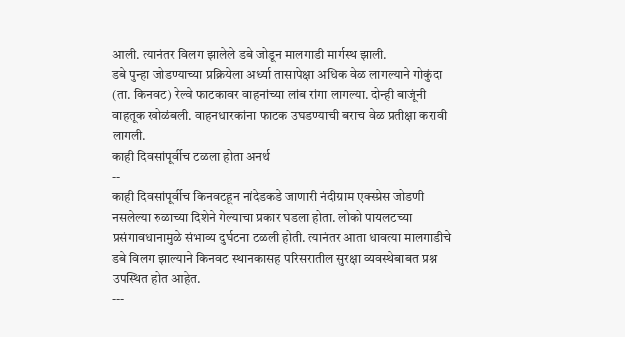आली. त्यानंतर विलग झालेले डबे जोडून मालगाडी मार्गस्थ झाली.
डबे पुन्हा जोडण्याच्या प्रक्रियेला अर्ध्या तासापेक्षा अधिक वेळ लागल्याने गोकुंदा (ता. किनवट) रेल्वे फाटकावर वाहनांच्या लांब रांगा लागल्या. दोन्ही बाजूंनी वाहतूक खोळंबली. वाहनधारकांना फाटक उघडण्याची बराच वेळ प्रतीक्षा करावी लागली.
काही दिवसांपूर्वीच टळला होता अनर्थ
--
काही दिवसांपूर्वीच किनवटहून नांदेडकडे जाणारी नंदीग्राम एक्स्प्रेस जोडणी नसलेल्या रुळाच्या दिशेने गेल्याचा प्रकार घडला होता. लोको पायलटच्या प्रसंगावधानामुळे संभाव्य दुर्घटना टळली होती. त्यानंतर आता धावत्या मालगाडीचे डबे विलग झाल्याने किनवट स्थानकासह परिसरातील सुरक्षा व्यवस्थेबाबत प्रश्न उपस्थित होत आहेत.
---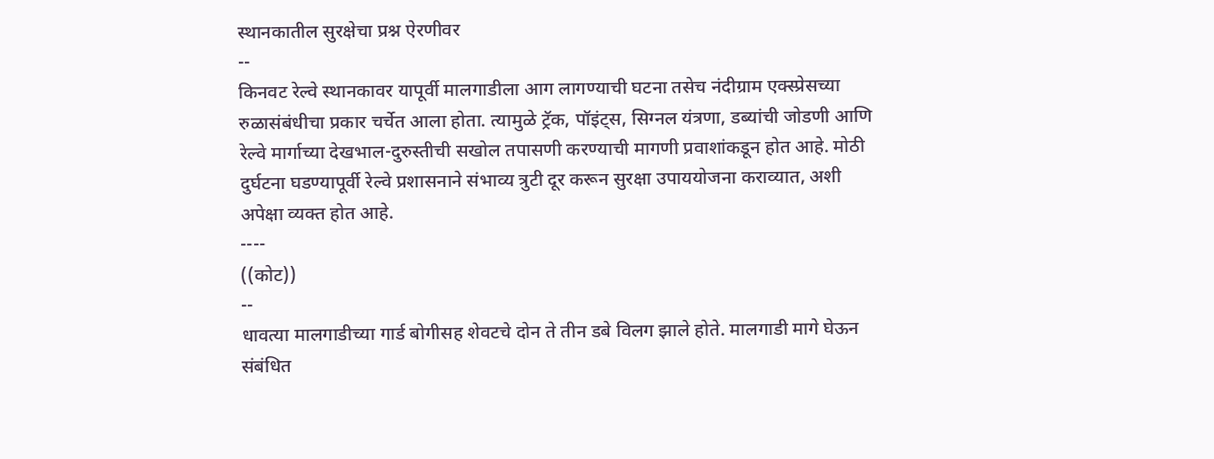स्थानकातील सुरक्षेचा प्रश्न ऐरणीवर
--
किनवट रेल्वे स्थानकावर यापूर्वी मालगाडीला आग लागण्याची घटना तसेच नंदीग्राम एक्स्प्रेसच्या रुळासंबंधीचा प्रकार चर्चेत आला होता. त्यामुळे ट्रॅक, पॉइंट्स, सिग्नल यंत्रणा, डब्यांची जोडणी आणि रेल्वे मार्गाच्या देखभाल-दुरुस्तीची सखोल तपासणी करण्याची मागणी प्रवाशांकडून होत आहे. मोठी दुर्घटना घडण्यापूर्वी रेल्वे प्रशासनाने संभाव्य त्रुटी दूर करून सुरक्षा उपाययोजना कराव्यात, अशी अपेक्षा व्यक्त होत आहे.
----
((कोट))
--
धावत्या मालगाडीच्या गार्ड बोगीसह शेवटचे दोन ते तीन डबे विलग झाले होते. मालगाडी मागे घेऊन संबंधित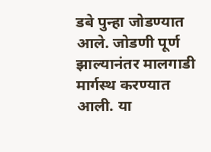डबे पुन्हा जोडण्यात आले. जोडणी पूर्ण झाल्यानंतर मालगाडी मार्गस्थ करण्यात आली. या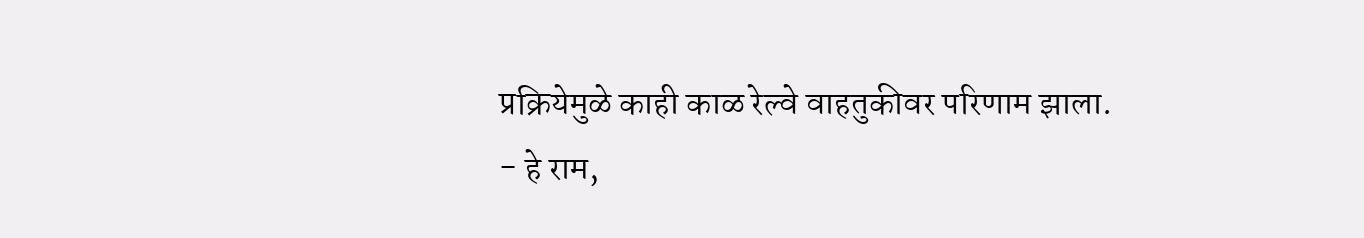प्रक्रियेमुळे काही काळ रेल्वे वाहतुकीवर परिणाम झाला.
- हे राम,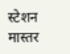स्टेशन मास्तर